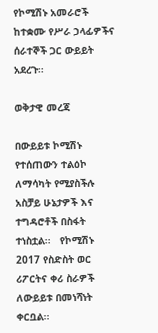የኮሚሽኑ አመራሮች ከተቋሙ የሥራ ኃላፊዎችና ሰራተኞች ጋር ውይይት አደረጉ፡፡

ወቅታዊ መረጃ

በውይይቱ ኮሚሽኑ የተሰጠውን ተልዕኮ ለማሳካት የሚያስችሉ   አስቻይ ሁኔታዎች እና ተግዳሮቶች በስፋት ተነስቷል፡፡   የኮሚሽኑ 2017 የስድስት ወር ሪፖርትና ቀሪ ስራዎች ለውይይቱ በመነሻነት ቀርቧል፡፡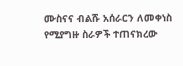ሙስናና ብልሹ አሰራርን ለመቀነስ የሚያግዙ ስራዎች ተጠናክረው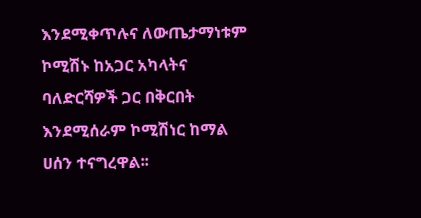እንደሚቀጥሉና ለውጤታማነቱም ኮሚሽኑ ከአጋር አካላትና ባለድርሻዎች ጋር በቅርበት እንደሚሰራም ኮሚሽነር ከማል ሀሰን ተናግረዋል፡፡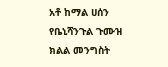አቶ ከማል ሀሰን የቤኒሻንጉል ጉሙዝ ክልል መንግስት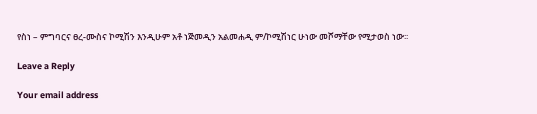የስነ – ምግባርና ፀረ-ሙስና ኮሚሽን እንዲሁም አቶ ነጅመዲን አልመሐዲ ም/ኮሚሽነር ሁነው መሾማቸው የሚታወስ ነው፡፡

Leave a Reply

Your email address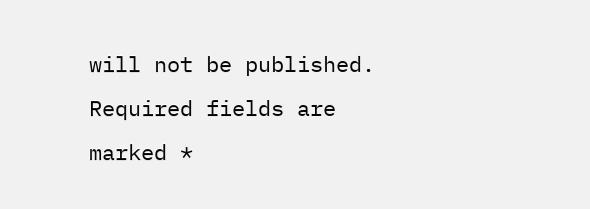will not be published. Required fields are marked *